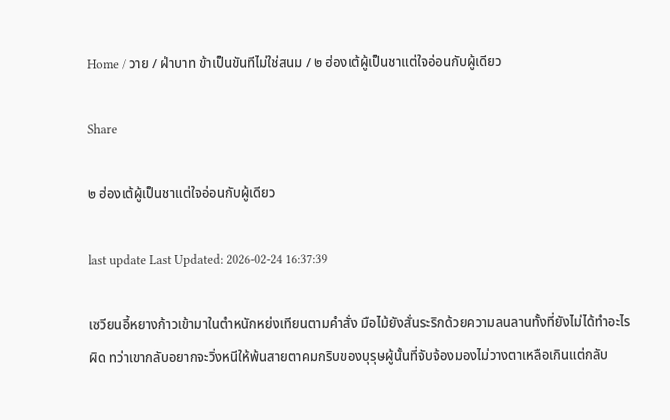Home / วาย / ฝ่าบาท ข้าเป็นขันทีไม่ใช่สนม / ๒ ฮ่องเต้ผู้เป็นชาแต่ใจอ่อนกับผู้เดียว

Share

๒ ฮ่องเต้ผู้เป็นชาแต่ใจอ่อนกับผู้เดียว

last update Last Updated: 2026-02-24 16:37:39

เซวียนอี้หยางก้าวเข้ามาในตำหนักหย่งเทียนตามคำสั่ง มือไม้ยังสั่นระริกด้วยความลนลานทั้งที่ยังไม่ได้ทำอะไรผิด ทว่าเขากลับอยากจะวิ่งหนีให้พ้นสายตาคมกริบของบุรุษผู้นั้นที่จับจ้องมองไม่วางตาเหลือเกินแต่กลับ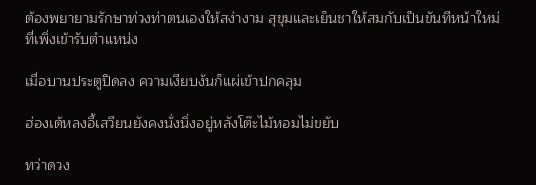ต้องพยายามรักษาท่วงท่าตนเองให้สง่างาม สุขุมและเย็นชาให้สมกับเป็นขันทีหน้าใหม่ที่เพิ่งเข้ารับตำแหน่ง

เมื่อบานประตูปิดลง ความเงียบงันก็แผ่เข้าปกคลุม

ฮ่องเต้หลงอี้เสวียนยังคงนั่งนิ่งอยู่หลังโต๊ะไม้หอมไม่ขยับ

ทว่าดวง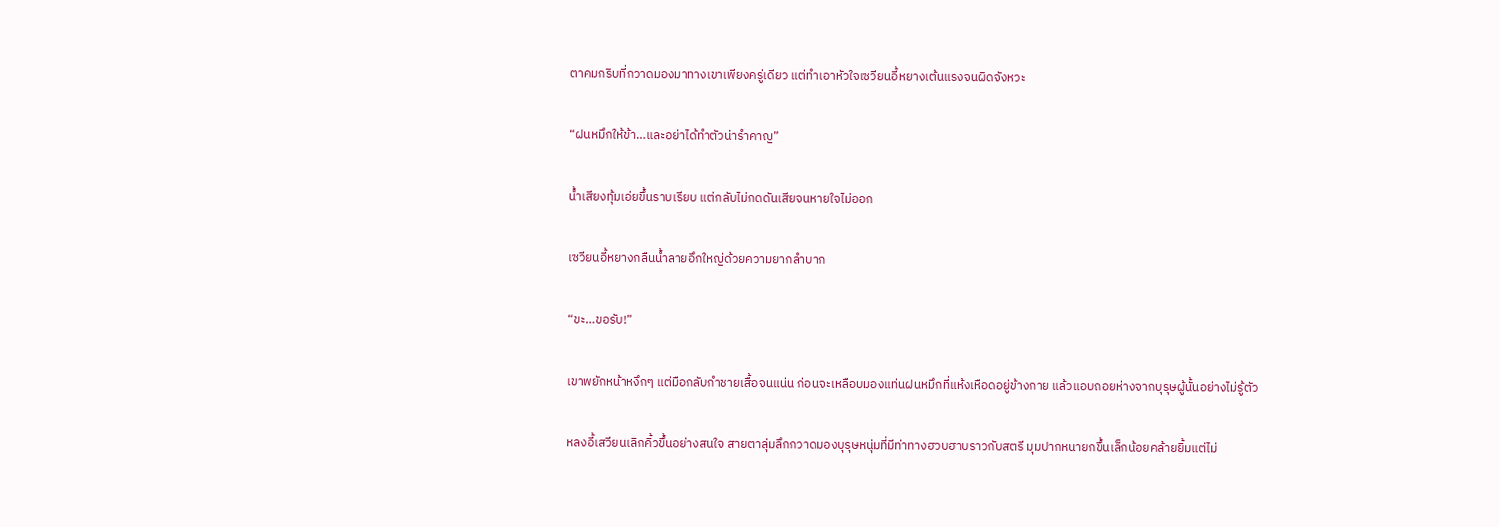ตาคมกริบที่กวาดมองมาทางเขาเพียงครู่เดียว แต่ทำเอาหัวใจเซวียนอี้หยางเต้นแรงจนผิดจังหวะ

“ฝนหมึกให้ข้า…และอย่าได้ทำตัวน่ารำคาญ”

น้ำเสียงทุ้มเอ่ยขึ้นราบเรียบ แต่กลับไม่กดดันเสียจนหายใจไม่ออก

เซวียนอี้หยางกลืนน้ำลายอึกใหญ่ด้วยความยากลำบาก

“ขะ…ขอรับ!”

เขาพยักหน้าหงึกๆ แต่มือกลับกำชายเสื้อจนแน่น ก่อนจะเหลือบมองแท่นฝนหมึกที่แห้งเหือดอยู่ข้างกาย แล้วแอบถอยห่างจากบุรุษผู้นั้นอย่างไม่รู้ตัว

หลงอี้เสวียนเลิกคิ้วขึ้นอย่างสนใจ สายตาลุ่มลึกกวาดมองบุรุษหนุ่มที่มีท่าทางฮวบฮาบราวกับสตรี มุมปากหนายกขึ้นเล็กน้อยคล้ายยิ้มแต่ไม่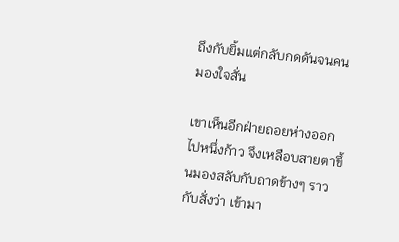ถึงกับยิ้มแต่กลับกดดันจนคนมองใจสั่น

เขาเห็นอีกฝ่ายถอยห่างออกไปหนึ่งก้าว จึงเหลือบสายตาขึ้นมองสลับกับถาดข้างๆ ราวกับสั่งว่า เข้ามา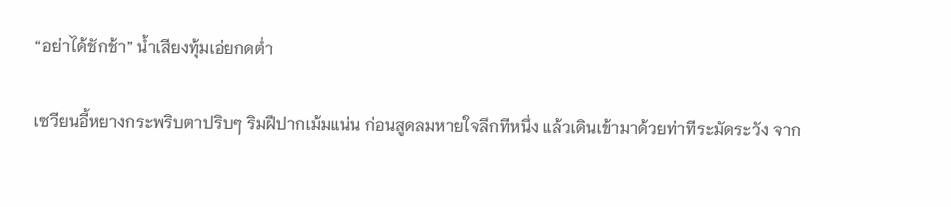“อย่าได้ชักช้า” น้ำเสียงทุ้มเอ่ยกดต่ำ

เซวียนอี้หยางกระพริบตาปริบๆ ริมฝีปากเม้มแน่น ก่อนสูดลมหายใจลึกทีหนึ่ง แล้วเดินเข้ามาด้วยท่าทีระมัดระวัง จาก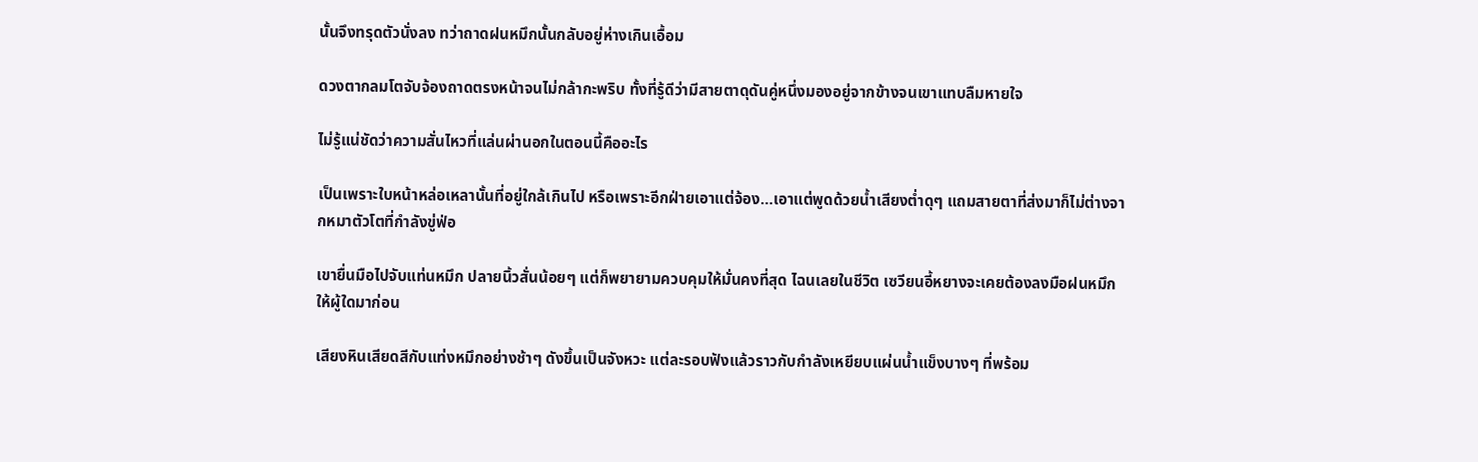นั้นจึงทรุดตัวนั่งลง ทว่าถาดฝนหมึกนั้นกลับอยู่ห่างเกินเอื้อม

ดวงตากลมโตจับจ้องถาดตรงหน้าจนไม่กล้ากะพริบ ทั้งที่รู้ดีว่ามีสายตาดุดันคู่หนึ่งมองอยู่จากข้างจนเขาแทบลืมหายใจ

ไม่รู้แน่ชัดว่าความสั่นไหวที่แล่นผ่านอกในตอนนี้คืออะไร

เป็นเพราะใบหน้าหล่อเหลานั้นที่อยู่ใกล้เกินไป หรือเพราะอีกฝ่ายเอาแต่จ้อง…เอาแต่พูดด้วยน้ำเสียงต่ำดุๆ แถมสายตาที่ส่งมาก็ไม่ต่างจากหมาตัวโตที่กำลังขู่ฟ่อ

เขายื่นมือไปจับแท่นหมึก ปลายนิ้วสั่นน้อยๆ แต่ก็พยายามควบคุมให้มั่นคงที่สุด ไฉนเลยในชีวิต เซวียนอี้หยางจะเคยต้องลงมือฝนหมึกให้ผู้ใดมาก่อน

เสียงหินเสียดสีกับแท่งหมึกอย่างช้าๆ ดังขึ้นเป็นจังหวะ แต่ละรอบฟังแล้วราวกับกำลังเหยียบแผ่นน้ำแข็งบางๆ ที่พร้อม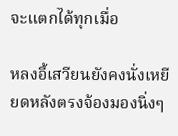จะแตกได้ทุกเมื่อ

หลงอี้เสวียนยังคงนั่งเหยียดหลังตรงจ้องมองนิ่งๆ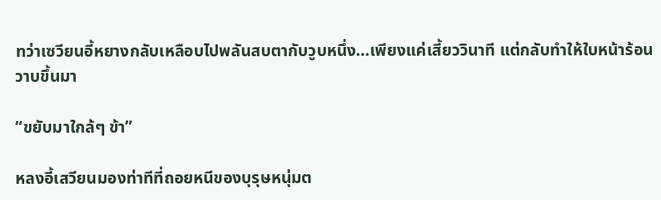ทว่าเซวียนอี้หยางกลับเหลือบไปพลันสบตากับวูบหนึ่ง…เพียงแค่เสี้ยววินาที แต่กลับทำให้ใบหน้าร้อนวาบขึ้นมา

“ขยับมาใกล้ๆ ข้า”

หลงอี้เสวียนมองท่าทีที่ถอยหนีของบุรุษหนุ่มต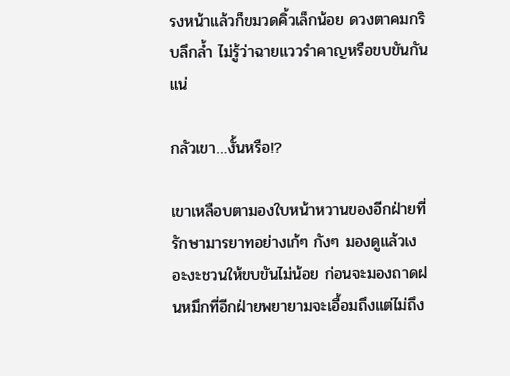รงหน้าแล้วก็ขมวดคิ้วเล็กน้อย ดวงตาคมกริบลึกล้ำ ไม่รู้ว่าฉายแววรำคาญหรือขบขันกันแน่

กลัวเขา…งั้นหรือ!?

เขาเหลือบตามองใบหน้าหวานของอีกฝ่ายที่รักษามารยาทอย่างเก้ๆ กังๆ มองดูแล้วเงอะงะชวนให้ขบขันไม่น้อย ก่อนจะมองถาดฝนหมึกที่อีกฝ่ายพยายามจะเอื้อมถึงแต่ไม่ถึง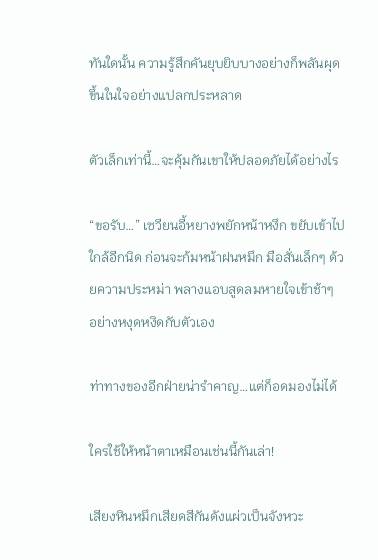ทันใดนั้น ความรู้สึกคันยุบยิบบางอย่างก็พลันผุดขึ้นในใจอย่างแปลกประหลาด

ตัวเล็กเท่านี้…จะคุ้มกันเขาให้ปลอดภัยได้อย่างไร

“ขอรับ…” เซวียนอี้หยางพยักหน้าหงึก ขยับเข้าไปใกล้อีกนิด ก่อนจะก้มหน้าฝนหมึก มือสั่นเล็กๆ ด้วยความประหม่า พลางแอบสูดลมหายใจเข้าช้าๆ อย่างหงุดหงิดกับตัวเอง

ท่าทางของอีกฝ่ายน่ารำคาญ…แต่ก็อดมองไม่ได้

ใครใช้ให้หน้าตาเหมือนเช่นนี้กันเล่า!

เสียงหินหมึกเสียดสีกันดังแผ่วเป็นจังหวะ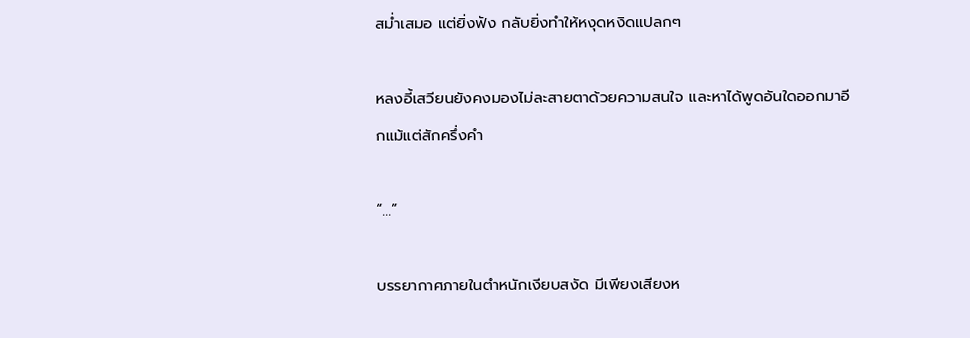สม่ำเสมอ แต่ยิ่งฟัง กลับยิ่งทำให้หงุดหงิดแปลกๆ

หลงอี้เสวียนยังคงมองไม่ละสายตาด้วยความสนใจ และหาได้พูดอันใดออกมาอีกแม้แต่สักครึ่งคำ

“…”

บรรยากาศภายในตำหนักเงียบสงัด มีเพียงเสียงห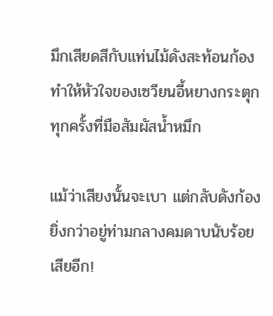มึกเสียดสีกับแท่นไม้ดังสะท้อนก้อง ทำให้หัวใจของเซวียนอี้หยางกระตุกทุกครั้งที่มือสัมผัสน้ำหมึก

แม้ว่าเสียงนั้นจะเบา แต่กลับดังก้องยิ่งกว่าอยู่ท่ามกลางคมดาบนับร้อยเสียอีก!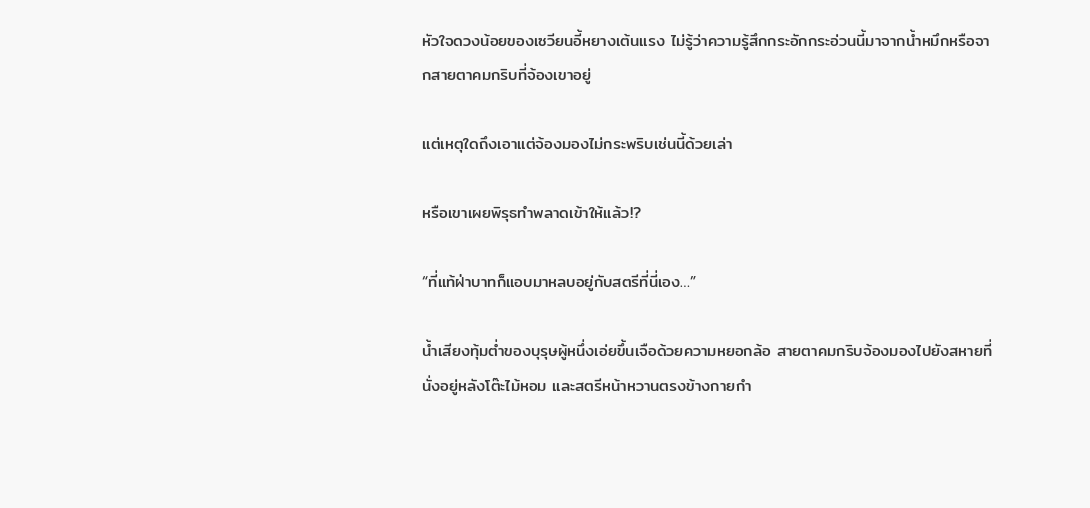หัวใจดวงน้อยของเซวียนอี้หยางเต้นแรง ไม่รู้ว่าความรู้สึกกระอักกระอ่วนนี้มาจากน้ำหมึกหรือจากสายตาคมกริบที่จ้องเขาอยู่

แต่เหตุใดถึงเอาแต่จ้องมองไม่กระพริบเช่นนี้ด้วยเล่า

หรือเขาเผยพิรุธทำพลาดเข้าให้แล้ว!?

“ที่แท้ฝ่าบาทก็แอบมาหลบอยู่กับสตรีที่นี่เอง…”

น้ำเสียงทุ้มต่ำของบุรุษผู้หนึ่งเอ่ยขึ้นเจือด้วยความหยอกล้อ สายตาคมกริบจ้องมองไปยังสหายที่นั่งอยู่หลังโต๊ะไม้หอม และสตรีหน้าหวานตรงข้างกายกำ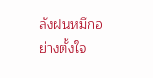ลังฝนหมึกอย่างตั้งใจ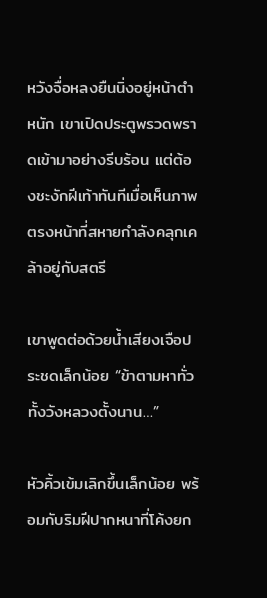หวังจื่อหลงยืนนิ่งอยู่หน้าตำหนัก เขาเปิดประตูพรวดพราดเข้ามาอย่างรีบร้อน แต่ต้องชะงักฝีเท้าทันทีเมื่อเห็นภาพตรงหน้าที่สหายกำลังคลุกเคล้าอยู่กับสตรี

เขาพูดต่อด้วยน้ำเสียงเจือประชดเล็กน้อย “ข้าตามหาทั่วทั้งวังหลวงตั้งนาน…”

หัวคิ้วเข้มเลิกขึ้นเล็กน้อย พร้อมกับริมฝีปากหนาที่โค้งยก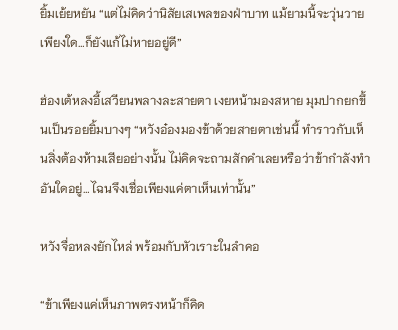ยิ้มเย้ยหยัน “แต่ไม่คิดว่านิสัยเสเพลของฝ่าบาท แม้ยามนี้จะวุ่นวายเพียงใด…ก็ยังแก้ไม่หายอยู่ดี”

ฮ่องเต้หลงอี้เสวียนพลางละสายตา เงยหน้ามองสหาย มุมปากยกขึ้นเป็นรอยยิ้มบางๆ “หวังอ๋องมองข้าด้วยสายตาเช่นนี้ ทำราวกับเห็นสิ่งต้องห้ามเสียอย่างนั้น ไม่คิดจะถามสักคำเลยหรือว่าข้ากำลังทำอันใดอยู่…ไฉนจึงเชื่อเพียงแค่ตาเห็นเท่านั้น”

หวังจื่อหลงยักไหล่ พร้อมกับหัวเราะในลำคอ

“ข้าเพียงแค่เห็นภาพตรงหน้าก็คิด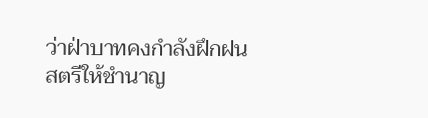ว่าฝ่าบาทคงกำลังฝึกฝนสตรีให้ชำนาญ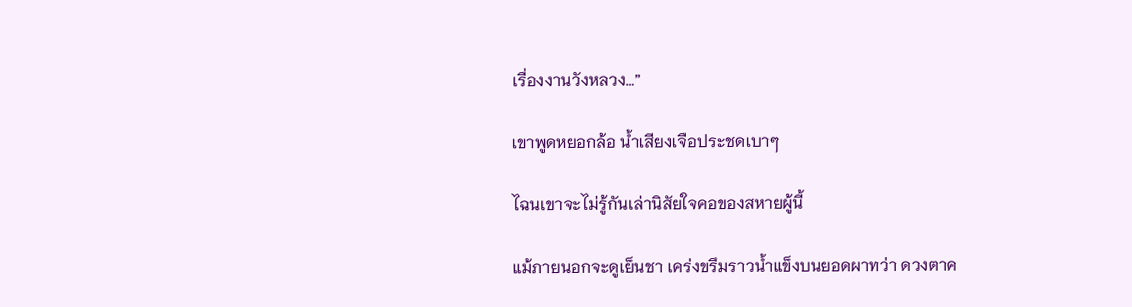เรื่องงานวังหลวง…”

เขาพูดหยอกล้อ น้ำเสียงเจือประชดเบาๆ

ไฉนเขาจะไม่รู้กันเล่านิสัยใจคอของสหายผู้นี้

แม้ภายนอกจะดูเย็นชา เคร่งขรึมราวน้ำแข็งบนยอดผาทว่า ดวงตาค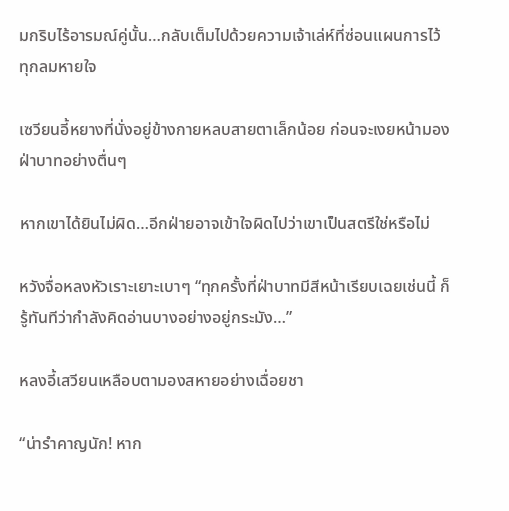มกริบไร้อารมณ์คู่นั้น…กลับเต็มไปด้วยความเจ้าเล่ห์ที่ซ่อนแผนการไว้ทุกลมหายใจ

เซวียนอี้หยางที่นั่งอยู่ข้างกายหลบสายตาเล็กน้อย ก่อนจะเงยหน้ามองฝ่าบาทอย่างตื่นๆ

หากเขาได้ยินไม่ผิด…อีกฝ่ายอาจเข้าใจผิดไปว่าเขาเป็นสตรีใช่หรือไม่

หวังจื่อหลงหัวเราะเยาะเบาๆ “ทุกครั้งที่ฝ่าบาทมีสีหน้าเรียบเฉยเช่นนี้ ก็รู้ทันทีว่ากำลังคิดอ่านบางอย่างอยู่กระมัง…”

หลงอี้เสวียนเหลือบตามองสหายอย่างเฉื่อยชา

“น่ารำคาญนัก! หาก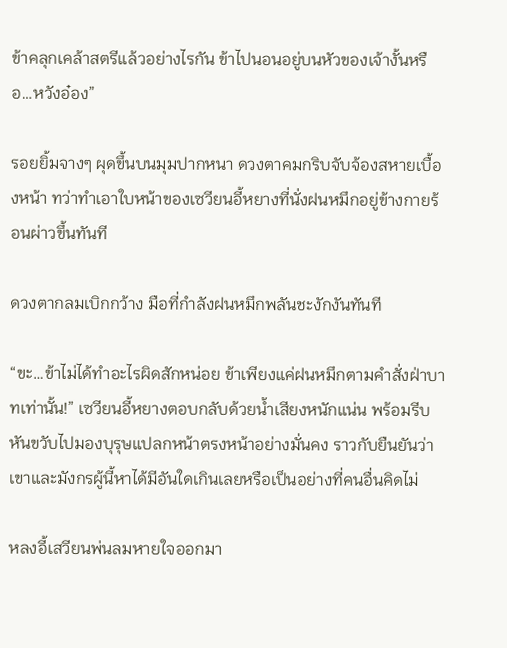ข้าคลุกเคล้าสตรีแล้วอย่างไรกัน ข้าไปนอนอยู่บนหัวของเจ้างั้นหรือ…หวังอ๋อง”

รอยยิ้มจางๆ ผุดขึ้นบนมุมปากหนา ดวงตาคมกริบจับจ้องสหายเบื้องหน้า ทว่าทำเอาใบหน้าของเซวียนอี้หยางที่นั่งฝนหมึกอยู่ข้างกายร้อนผ่าวขึ้นทันที

ดวงตากลมเบิกกว้าง มือที่กำลังฝนหมึกพลันชะงักงันทันที

“ขะ…ข้าไม่ได้ทำอะไรผิดสักหน่อย ข้าเพียงแค่ฝนหมึกตามคำสั่งฝ่าบาทเท่านั้น!” เซวียนอี้หยางตอบกลับด้วยน้ำเสียงหนักแน่น พร้อมรีบหันขวับไปมองบุรุษแปลกหน้าตรงหน้าอย่างมั่นคง ราวกับยืนยันว่าเขาและมังกรผู้นี้หาได้มีอันใดเกินเลยหรือเป็นอย่างที่คนอื่นคิดไม่

หลงอี้เสวียนพ่นลมหายใจออกมา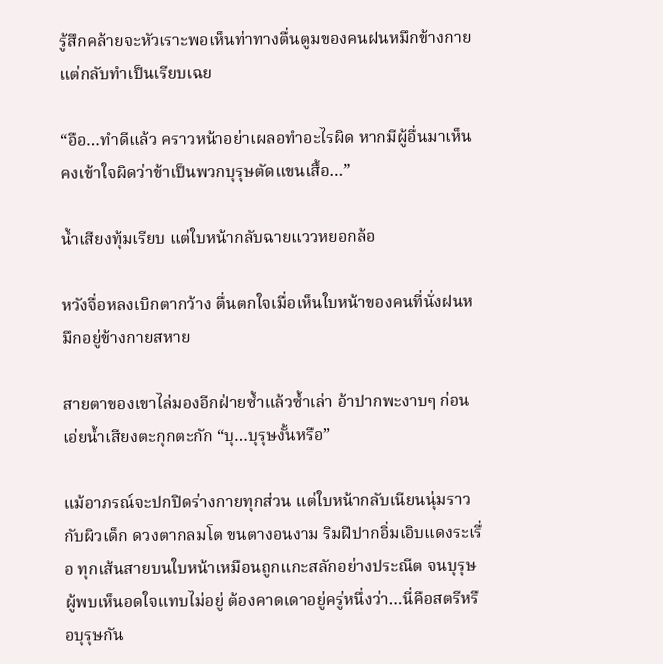รู้สึกคล้ายจะหัวเราะพอเห็นท่าทางตื่นตูมของคนฝนหมึกข้างกาย แต่กลับทำเป็นเรียบเฉย

“อือ…ทำดีแล้ว คราวหน้าอย่าเผลอทำอะไรผิด หากมีผู้อื่นมาเห็น คงเข้าใจผิดว่าข้าเป็นพวกบุรุษตัดแขนเสื้อ…”

น้ำเสียงทุ้มเรียบ แต่ใบหน้ากลับฉายแววหยอกล้อ

หวังจื่อหลงเบิกตากว้าง ตื่นตกใจเมื่อเห็นใบหน้าของคนที่นั่งฝนหมึกอยู่ข้างกายสหาย

สายตาของเขาไล่มองอีกฝ่ายซ้ำแล้วซ้ำเล่า อ้าปากพะงาบๆ ก่อนเอ่ยน้ำเสียงตะกุกตะกัก “บุ…บุรุษงั้นหรือ”

แม้อาภรณ์จะปกปิดร่างกายทุกส่วน แต่ใบหน้ากลับเนียนนุ่มราวกับผิวเด็ก ดวงตากลมโต ขนตางอนงาม ริมฝีปากอิ่มเอิบแดงระเรื่อ ทุกเส้นสายบนใบหน้าเหมือนถูกแกะสลักอย่างประณีต จนบุรุษผู้พบเห็นอดใจแทบไม่อยู่ ต้องคาดเดาอยู่ครู่หนึ่งว่า…นี่คือสตรีหรือบุรุษกัน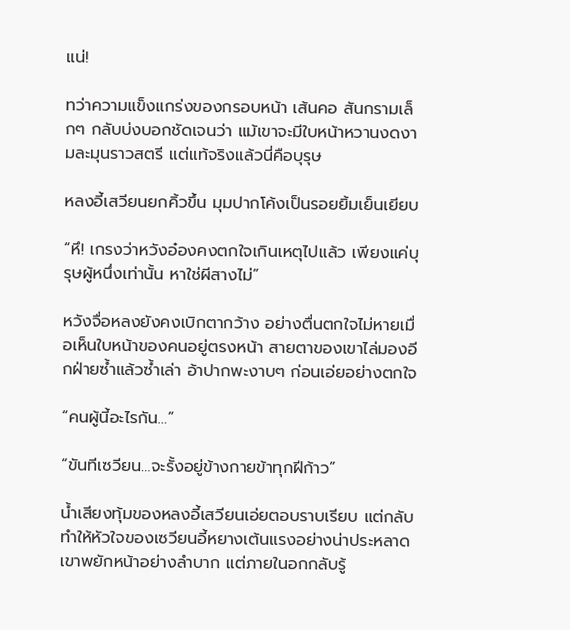แน่!

ทว่าความแข็งแกร่งของกรอบหน้า เส้นคอ สันกรามเล็กๆ กลับบ่งบอกชัดเจนว่า แม้เขาจะมีใบหน้าหวานงดงามละมุนราวสตรี แต่แท้จริงแล้วนี่คือบุรุษ

หลงอี้เสวียนยกคิ้วขึ้น มุมปากโค้งเป็นรอยยิ้มเย็นเยียบ

“หึ! เกรงว่าหวังอ๋องคงตกใจเกินเหตุไปแล้ว เพียงแค่บุรุษผู้หนึ่งเท่านั้น หาใช่ผีสางไม่”

หวังจื่อหลงยังคงเบิกตากว้าง อย่างตื่นตกใจไม่หายเมื่อเห็นใบหน้าของคนอยู่ตรงหน้า สายตาของเขาไล่มองอีกฝ่ายซ้ำแล้วซ้ำเล่า อ้าปากพะงาบๆ ก่อนเอ่ยอย่างตกใจ

“คนผู้นี้อะไรกัน…”

“ขันทีเซวียน…จะรั้งอยู่ข้างกายข้าทุกฝีก้าว”

น้ำเสียงทุ้มของหลงอี้เสวียนเอ่ยตอบราบเรียบ แต่กลับทำให้หัวใจของเซวียนอี้หยางเต้นแรงอย่างน่าประหลาด เขาพยักหน้าอย่างลำบาก แต่ภายในอกกลับรู้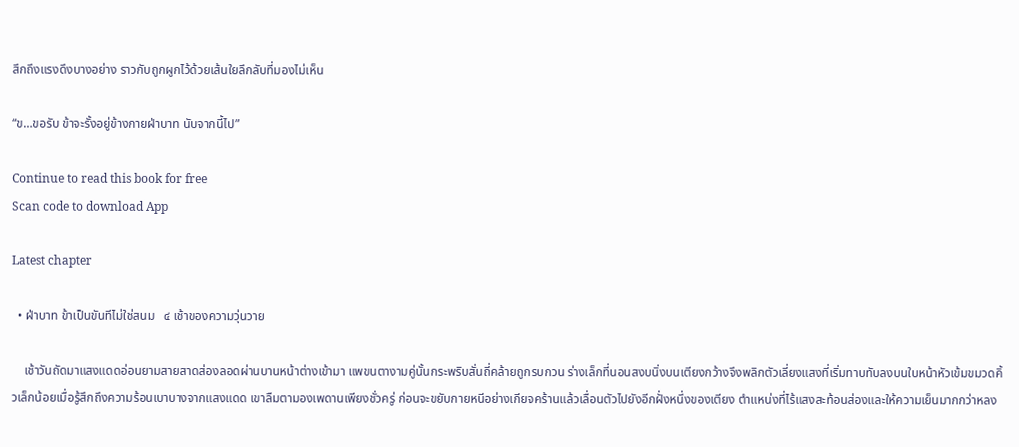สึกถึงแรงดึงบางอย่าง ราวกับถูกผูกไว้ด้วยเส้นใยลึกลับที่มองไม่เห็น

“ข…ขอรับ ข้าจะรั้งอยู่ข้างกายฝ่าบาท นับจากนี้ไป”

Continue to read this book for free
Scan code to download App

Latest chapter

  • ฝ่าบาท ข้าเป็นขันทีไม่ใช่สนม   ๔ เช้าของความวุ่นวาย

    เช้าวันถัดมาแสงแดดอ่อนยามสายสาดส่องลอดผ่านบานหน้าต่างเข้ามา แพขนตางามคู่นั้นกระพริบสั่นถี่คล้ายถูกรบกวน ร่างเล็กที่นอนสงบนิ่งบนเตียงกว้างจึงพลิกตัวเลี่ยงแสงที่เริ่มทาบทับลงบนใบหน้าหัวเข้มขมวดคิ้วเล็กน้อยเมื่อรู้สึกถึงความร้อนเบาบางจากแสงแดด เขาลืมตามองเพดานเพียงชั่วครู่ ก่อนจะขยับกายหนีอย่างเกียจคร้านแล้วเลื่อนตัวไปยังอีกฝั่งหนึ่งของเตียง ตำแหน่งที่ไร้แสงสะท้อนส่องและให้ความเย็นมากกว่าหลง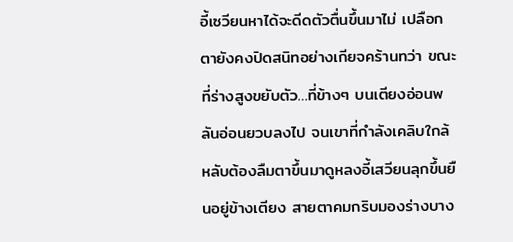อี้เซวียนหาได้จะดีดตัวตื่นขึ้นมาไม่ เปลือกตายังคงปิดสนิทอย่างเกียจคร้านทว่า ขณะที่ร่างสูงขยับตัว…ที่ข้างๆ บนเตียงอ่อนพลันอ่อนยวบลงไป จนเขาที่กำลังเคลิบใกล้หลับต้องลืมตาขึ้นมาดูหลงอี้เสวียนลุกขึ้นยืนอยู่ข้างเตียง สายตาคมกริบมองร่างบาง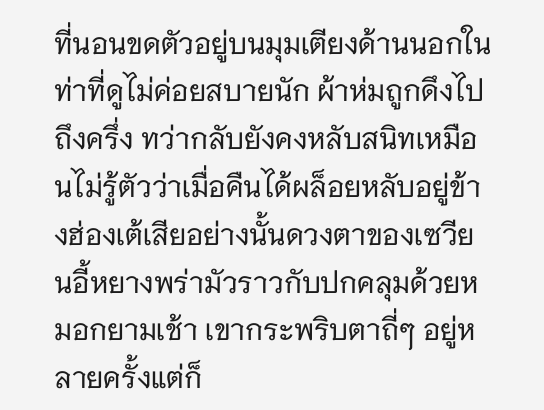ที่นอนขดตัวอยู่บนมุมเตียงด้านนอกในท่าที่ดูไม่ค่อยสบายนัก ผ้าห่มถูกดึงไปถึงครึ่ง ทว่ากลับยังคงหลับสนิทเหมือนไม่รู้ตัวว่าเมื่อคืนได้ผล็อยหลับอยู่ข้างฮ่องเต้เสียอย่างนั้นดวงตาของเซวียนอี้หยางพร่ามัวราวกับปกคลุมด้วยหมอกยามเช้า เขากระพริบตาถี่ๆ อยู่หลายครั้งแต่ก็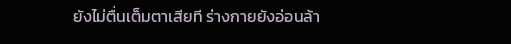ยังไม่ตื่นเต็มตาเสียที ร่างกายยังอ่อนล้า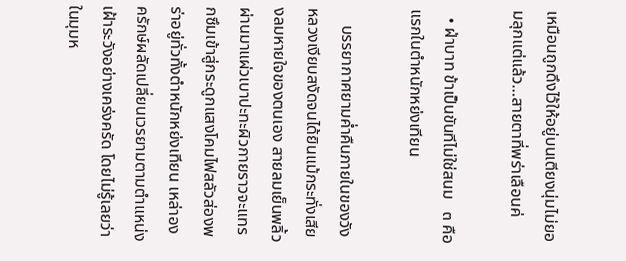เหมือนถูกดึงไว้ให้อยู่บนเตียงนุ่มไม่ยอมลุกแต่แล้ว…สายตาที่พร่าเลือนค่

  • ฝ่าบาท ข้าเป็นขันทีไม่ใช่สนม   ๓ คือแรกในตำหนักหย่งเทียน

    บรรยากาศยามค่ำคืนภายในของวังหลวงเงียบสงัดจนได้ยินแม้กระทั่งเสียงลมหายใจของตนเอง สายลมเย็นพลิ้วผ่านมาแผ่วเบาปะทะผิวกายราวจะแทรกซึมเข้าสู่กระดูกแสงโคมไฟสลัวส่องพร่าอยู่ทั่วทั้งตำหนักหย่งเทียน เหล่าองครักษ์ผลัดเปลี่ยนเวรยามตามตำแหน่งเฝ้าระวังอย่างเคร่งครัด โดยไม่รู้เลยว่าในมุมห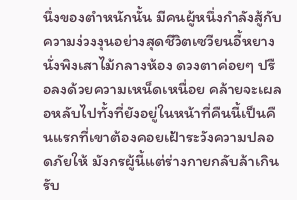นึ่งของตำหนักนั้น มีคนผู้หนึ่งกำลังสู้กับความง่วงงุนอย่างสุดชีวิตเซวียนอี้หยางนั่งพิงเสาไม้กลางห้อง ดวงตาค่อยๆ ปรือลงด้วยความเหน็ดเหนื่อย คล้ายจะเผลอหลับไปทั้งที่ยังอยู่ในหน้าที่คืนนี้เป็นคืนแรกที่เขาต้องคอยเฝ้าระวังความปลอดภัยให้ มังกรผู้นี้แต่ร่างกายกลับล้าเกินรับ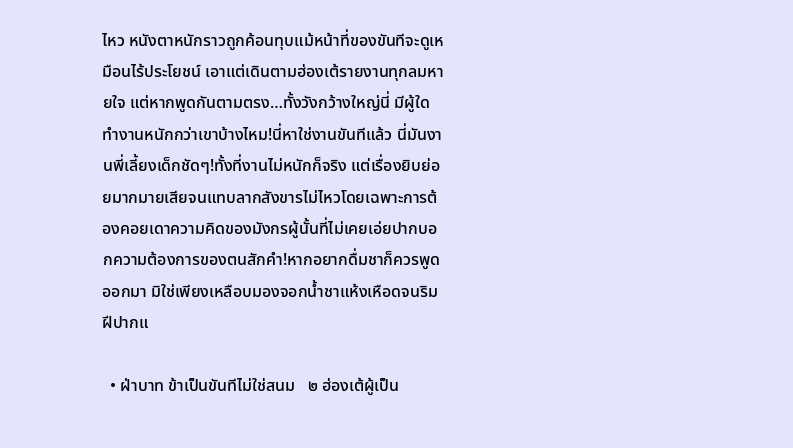ไหว หนังตาหนักราวถูกค้อนทุบแม้หน้าที่ของขันทีจะดูเหมือนไร้ประโยชน์ เอาแต่เดินตามฮ่องเต้รายงานทุกลมหายใจ แต่หากพูดกันตามตรง…ทั้งวังกว้างใหญ่นี่ มีผู้ใดทำงานหนักกว่าเขาบ้างไหม!นี่หาใช่งานขันทีแล้ว นี่มันงานพี่เลี้ยงเด็กชัดๆ!ทั้งที่งานไม่หนักก็จริง แต่เรื่องยิบย่อยมากมายเสียจนแทบลากสังขารไม่ไหวโดยเฉพาะการต้องคอยเดาความคิดของมังกรผู้นั้นที่ไม่เคยเอ่ยปากบอกความต้องการของตนสักคำ!หากอยากดื่มชาก็ควรพูดออกมา มิใช่เพียงเหลือบมองจอกน้ำชาแห้งเหือดจนริมฝีปากแ

  • ฝ่าบาท ข้าเป็นขันทีไม่ใช่สนม   ๒ ฮ่องเต้ผู้เป็น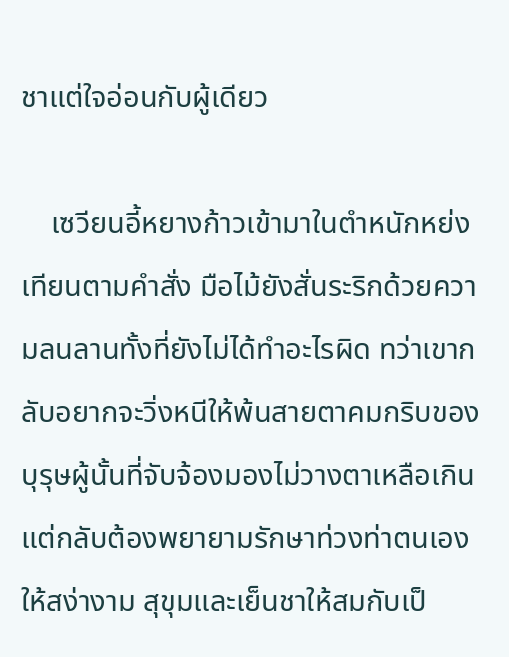ชาแต่ใจอ่อนกับผู้เดียว

    เซวียนอี้หยางก้าวเข้ามาในตำหนักหย่งเทียนตามคำสั่ง มือไม้ยังสั่นระริกด้วยความลนลานทั้งที่ยังไม่ได้ทำอะไรผิด ทว่าเขากลับอยากจะวิ่งหนีให้พ้นสายตาคมกริบของบุรุษผู้นั้นที่จับจ้องมองไม่วางตาเหลือเกินแต่กลับต้องพยายามรักษาท่วงท่าตนเองให้สง่างาม สุขุมและเย็นชาให้สมกับเป็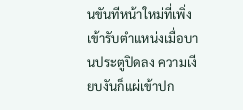นขันทีหน้าใหม่ที่เพิ่งเข้ารับตำแหน่งเมื่อบานประตูปิดลง ความเงียบงันก็แผ่เข้าปก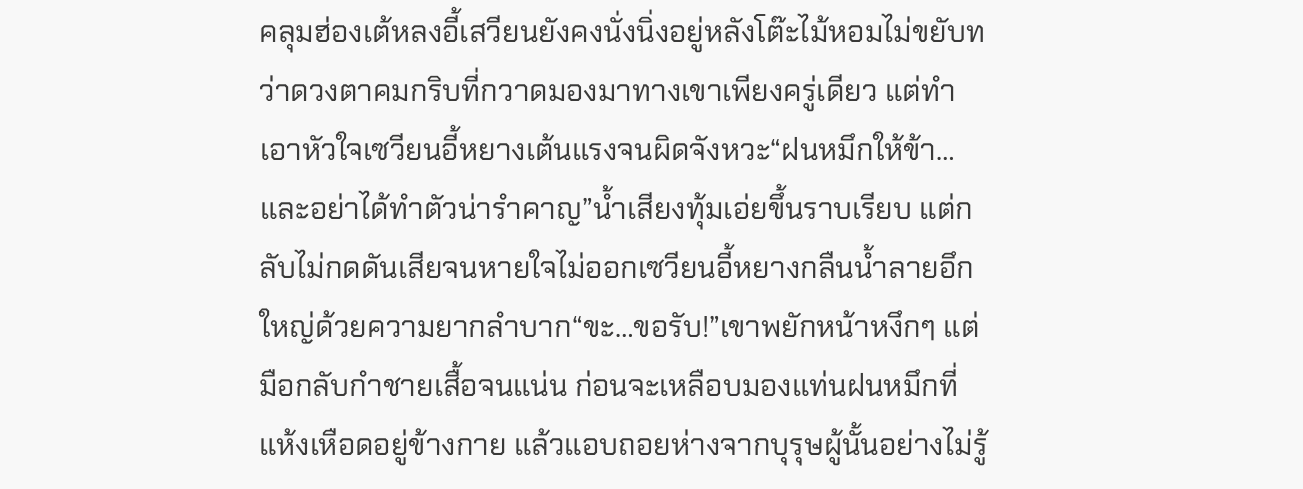คลุมฮ่องเต้หลงอี้เสวียนยังคงนั่งนิ่งอยู่หลังโต๊ะไม้หอมไม่ขยับทว่าดวงตาคมกริบที่กวาดมองมาทางเขาเพียงครู่เดียว แต่ทำเอาหัวใจเซวียนอี้หยางเต้นแรงจนผิดจังหวะ“ฝนหมึกให้ข้า…และอย่าได้ทำตัวน่ารำคาญ”น้ำเสียงทุ้มเอ่ยขึ้นราบเรียบ แต่กลับไม่กดดันเสียจนหายใจไม่ออกเซวียนอี้หยางกลืนน้ำลายอึกใหญ่ด้วยความยากลำบาก“ขะ…ขอรับ!”เขาพยักหน้าหงึกๆ แต่มือกลับกำชายเสื้อจนแน่น ก่อนจะเหลือบมองแท่นฝนหมึกที่แห้งเหือดอยู่ข้างกาย แล้วแอบถอยห่างจากบุรุษผู้นั้นอย่างไม่รู้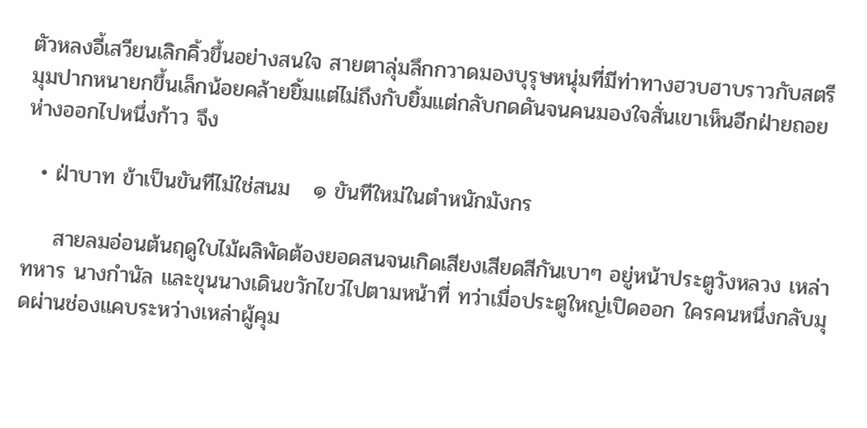ตัวหลงอี้เสวียนเลิกคิ้วขึ้นอย่างสนใจ สายตาลุ่มลึกกวาดมองบุรุษหนุ่มที่มีท่าทางฮวบฮาบราวกับสตรี มุมปากหนายกขึ้นเล็กน้อยคล้ายยิ้มแต่ไม่ถึงกับยิ้มแต่กลับกดดันจนคนมองใจสั่นเขาเห็นอีกฝ่ายถอยห่างออกไปหนึ่งก้าว จึง

  • ฝ่าบาท ข้าเป็นขันทีไม่ใช่สนม   ๑ ขันทีใหม่ในตำหนักมังกร

    สายลมอ่อนต้นฤดูใบไม้ผลิพัดต้องยอดสนจนเกิดเสียงเสียดสีกันเบาๆ อยู่หน้าประตูวังหลวง เหล่าทหาร นางกำนัล และขุนนางเดินขวักไขว่ไปตามหน้าที่ ทว่าเมื่อประตูใหญ่เปิดออก ใครคนหนึ่งกลับมุดผ่านช่องแคบระหว่างเหล่าผู้คุม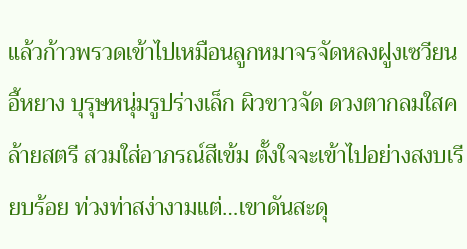แล้วก้าวพรวดเข้าไปเหมือนลูกหมาจรจัดหลงฝูงเซวียนอี้หยาง บุรุษหนุ่มรูปร่างเล็ก ผิวขาวจัด ดวงตากลมใสคล้ายสตรี สวมใส่อาภรณ์สีเข้ม ตั้งใจจะเข้าไปอย่างสงบเรียบร้อย ท่วงท่าสง่างามแต่…เขาดันสะดุ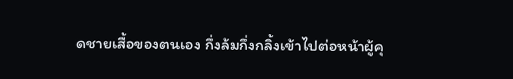ดชายเสื้อของตนเอง กึ่งล้มกึ่งกลิ้งเข้าไปต่อหน้าผู้คุ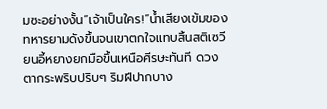มซะอย่างงั้น“เจ้าเป็นใคร!”น้ำเสียงเข้มของทหารยามดังขึ้นจนเขาตกใจแทบสิ้นสติเซวียนอี้หยางยกมือขึ้นเหนือศีรษะทันที ดวงตากระพริบปริบๆ ริมฝีปากบาง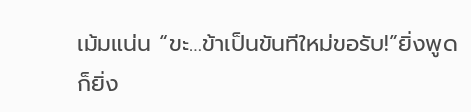เม้มแน่น “ขะ…ข้าเป็นขันทีใหม่ขอรับ!”ยิ่งพูดก็ยิ่ง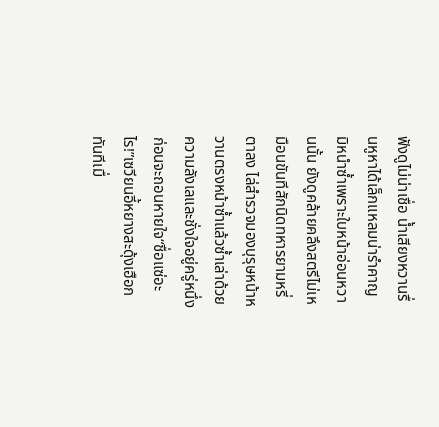ฟังดูไม่น่าเชื่อ น้ำเสียงหวานรื่นหูหาได้เล็กแหลมน่ารำคาญ มิหนำซ้ำเพราะใบหน้าอ่อนหวานนั้น ยังดูคล้ายคลึงสตรีไม่เหมือนขันทีสักนิดทหารยามหรี่ตาลง ไล่สำรวจมองบุรุษหน้าหวานตรงหน้าซ้ำแล้วซ้ำเล่าด้วยความลังเลและชั่งใจอยู่ครู่หนึ่งก่อนจะถอนหายใจ“ชื่อแซ่อะไร!”เซวียนอี้หยางสะดุ้งเฮือกทันทีเมื่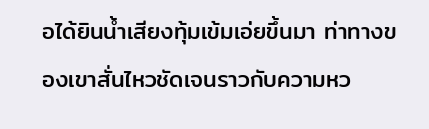อได้ยินน้ำเสียงทุ้มเข้มเอ่ยขึ้นมา ท่าทางของเขาสั่นไหวชัดเจนราวกับความหว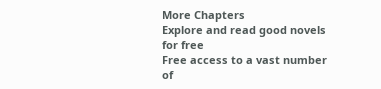More Chapters
Explore and read good novels for free
Free access to a vast number of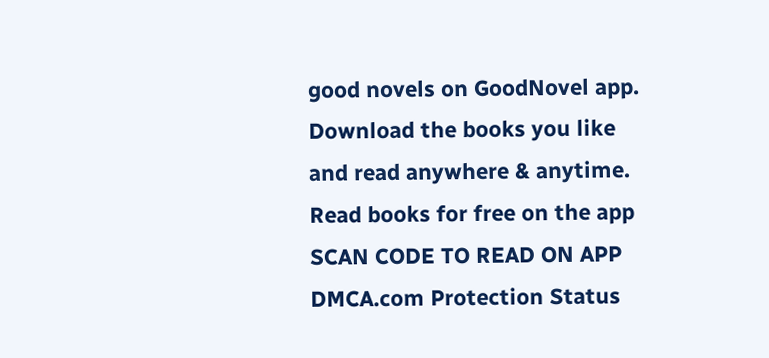good novels on GoodNovel app. Download the books you like and read anywhere & anytime.
Read books for free on the app
SCAN CODE TO READ ON APP
DMCA.com Protection Status